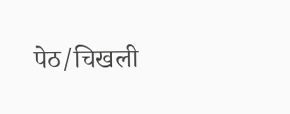पेठ/चिखली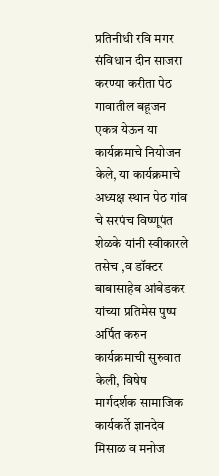प्रतिनीधी रवि मगर
संविधान दीन साजरा करण्या करीता पेठ गावातील बहूजन एकत्र येऊन या कार्यक्रमाचे नियोजन केले, या कार्यक्रमाचे अध्यक्ष स्थान पेठ गांव चे सरपंच विष्णूपंत शेळके यांनी स्वीकारले तसेच ,व डॉक्टर बाबासाहेब आंबेडकर यांच्या प्रतिमेस पुष्प अर्पित करुन कार्यक्रमाची सुरुवात केली, विषेष मार्गदर्शक सामाजिक कार्यकर्ते ज्ञानदेव मिसाळ व मनोज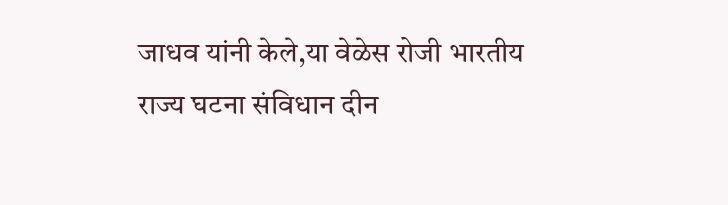जाधव यांनी केले,या वेळेस रोजी भारतीय राज्य घटना संविधान दीन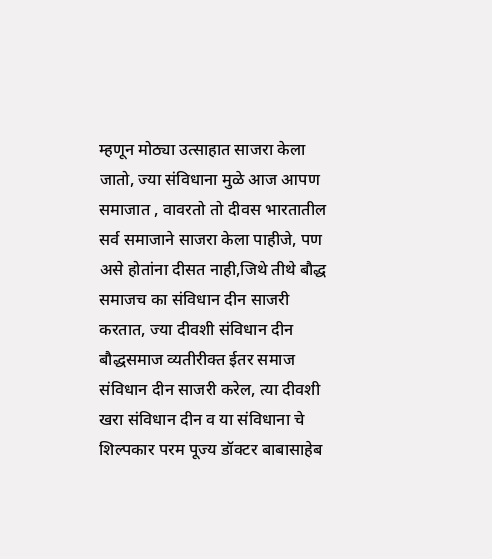म्हणून मोठ्या उत्साहात साजरा केला जातो, ज्या संविधाना मुळे आज आपण समाजात , वावरतो तो दीवस भारतातील सर्व समाजाने साजरा केला पाहीजे, पण असे होतांना दीसत नाही,जिथे तीथे बौद्ध समाजच का संविधान दीन साजरी करतात, ज्या दीवशी संविधान दीन बौद्धसमाज व्यतीरीक्त ईतर समाज संविधान दीन साजरी करेल, त्या दीवशी खरा संविधान दीन व या संविधाना चे शिल्पकार परम पूज्य डॉक्टर बाबासाहेब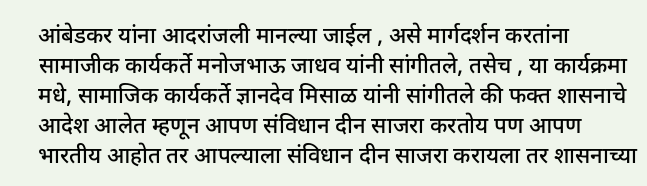आंबेडकर यांना आदरांजली मानल्या जाईल , असे मार्गदर्शन करतांना सामाजीक कार्यकर्ते मनोजभाऊ जाधव यांनी सांगीतले, तसेच , या कार्यक्रमा मधे, सामाजिक कार्यकर्ते ज्ञानदेव मिसाळ यांनी सांगीतले की फक्त शासनाचे आदेश आलेत म्हणून आपण संविधान दीन साजरा करतोय पण आपण भारतीय आहोत तर आपल्याला संविधान दीन साजरा करायला तर शासनाच्या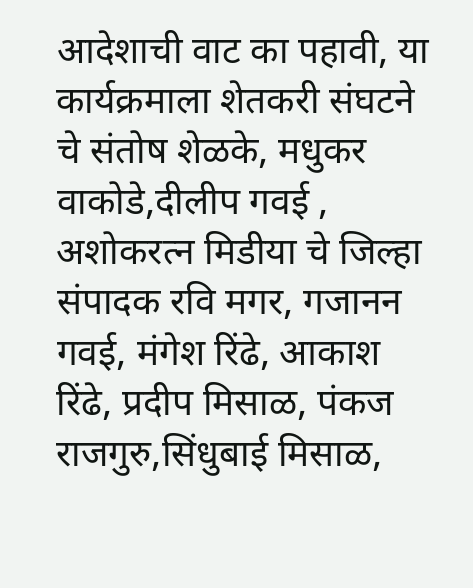आदेशाची वाट का पहावी, या कार्यक्रमाला शेतकरी संघटने चे संतोष शेळके, मधुकर वाकोडे,दीलीप गवई , अशोकरत्न मिडीया चे जिल्हा संपादक रवि मगर, गजानन गवई, मंगेश रिंढे, आकाश रिंढे, प्रदीप मिसाळ, पंकज राजगुरु,सिंधुबाई मिसाळ,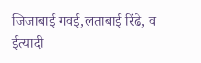जिजाबाई गवई,लताबाई रिंढे, व ईत्यादी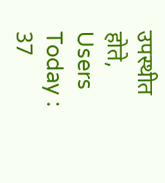उपस्थीत होते,
Users Today : 37